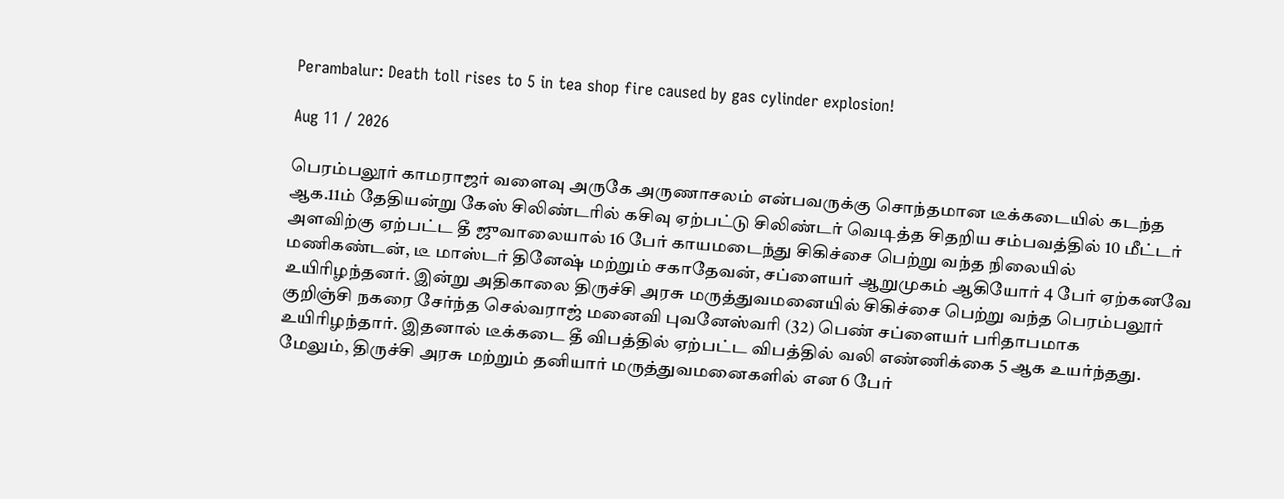Perambalur: Death toll rises to 5 in tea shop fire caused by gas cylinder explosion!

Aug 11 / 2026

பெரம்பலூர் காமராஜர் வளைவு அருகே அருணாசலம் என்பவருக்கு சொந்தமான டீக்கடையில் கடந்த ஆக.11ம் தேதியன்று கேஸ் சிலிண்டரில் கசிவு ஏற்பட்டு சிலிண்டர் வெடித்த சிதறிய சம்பவத்தில் 10 மீட்டர் அளவிற்கு ஏற்பட்ட தீ ஜுவாலையால் 16 பேர் காயமடைந்து சிகிச்சை பெற்று வந்த நிலையில் மணிகண்டன், டீ மாஸ்டர் தினேஷ் மற்றும் சகாதேவன், சப்ளையர் ஆறுமுகம் ஆகியோர் 4 பேர் ஏற்கனவே உயிரிழந்தனர். இன்று அதிகாலை திருச்சி அரசு மருத்துவமனையில் சிகிச்சை பெற்று வந்த பெரம்பலூர் குறிஞ்சி நகரை சேர்ந்த செல்வராஜ் மனைவி புவனேஸ்வரி (32) பெண் சப்ளையர் பரிதாபமாக உயிரிழந்தார். இதனால் டீக்கடை தீ விபத்தில் ஏற்பட்ட விபத்தில் வலி எண்ணிக்கை 5 ஆக உயர்ந்தது. மேலும், திருச்சி அரசு மற்றும் தனியார் மருத்துவமனைகளில் என 6 பேர்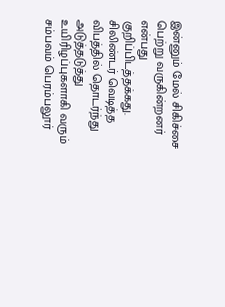இன்னும் மேல் சிகிச்சை பெற்று வருகின்றனர் என்பது குறிப்பிடத்தக்கது. சிலிண்டர் வெடித்த விபத்தில் தொடர்ந்து அடுத்தடுத்து உயிரிழப்புகளாகி வரும் சம்பவம் பெரம்பலூர்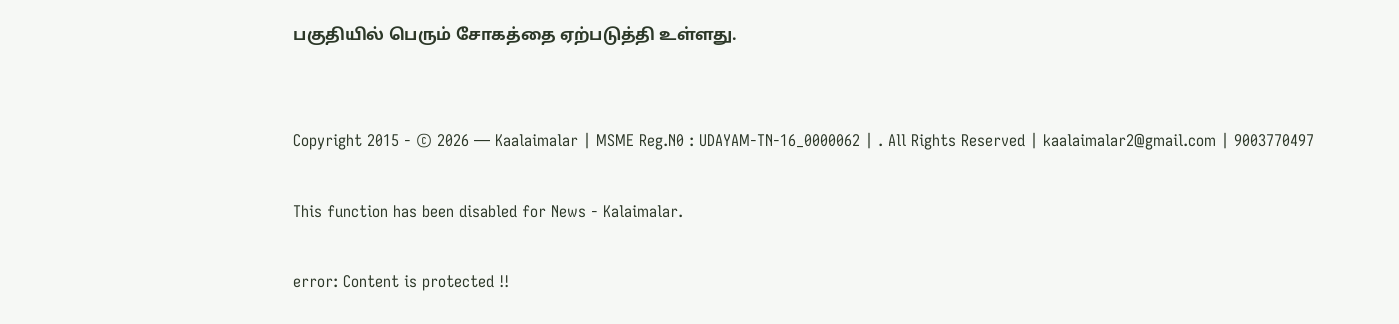பகுதியில் பெரும் சோகத்தை ஏற்படுத்தி உள்ளது.


Copyright 2015 - © 2026 — Kaalaimalar | MSME Reg.N0 : UDAYAM-TN-16_0000062 | . All Rights Reserved | kaalaimalar2@gmail.com | 9003770497

This function has been disabled for News - Kalaimalar.

error: Content is protected !!